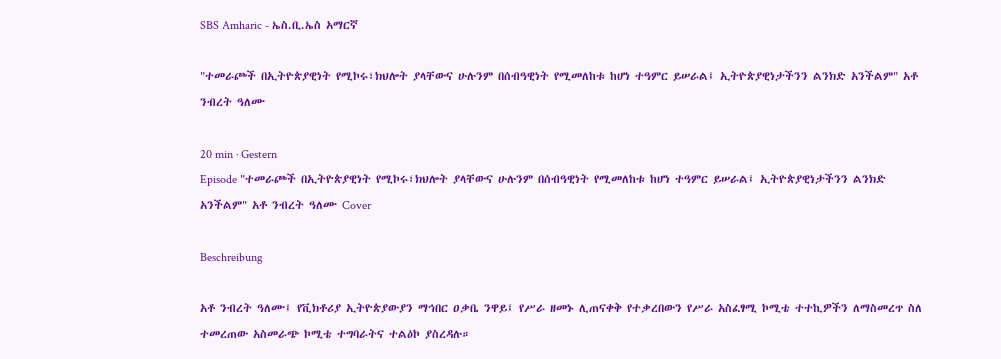SBS Amharic - ኤስ.ቢ.ኤስ አማርኛ

"ተመራጮች በኢትዮጵያዊነት የሚኮሩ፣ክህሎት ያላቸውና ሁሉንም በሰብዓዊነት የሚመለከቱ ከሆነ ተዓምር ይሠራል፤ ኢትዮጵያዊነታችንን ልንክድ አንችልም" አቶ ንብረት ዓለሙ

20 min · Gestern
Episode "ተመራጮች በኢትዮጵያዊነት የሚኮሩ፣ክህሎት ያላቸውና ሁሉንም በሰብዓዊነት የሚመለከቱ ከሆነ ተዓምር ይሠራል፤ ኢትዮጵያዊነታችንን ልንክድ አንችልም" አቶ ንብረት ዓለሙ Cover

Beschreibung

አቶ ንብረት ዓለሙ፤ የቪክቶሪያ ኢትዮጵያውያን ማኅበር ዐቃቤ ንዋይ፤ የሥራ ዘመኑ ሊጠናቀቅ የተቃረበውን የሥራ አስፈፃሚ ኮሚቴ ተተኪዎችን ለማስመረጥ ስለ ተመረጠው አስመራጭ ኮሚቴ ተግባራትና ተልዕኮ ያስረዳሉ።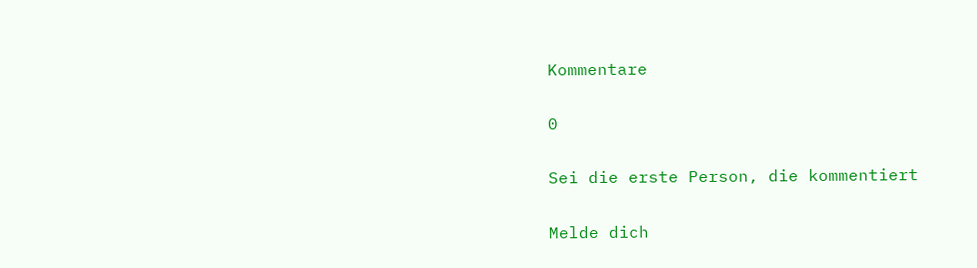Kommentare

0

Sei die erste Person, die kommentiert

Melde dich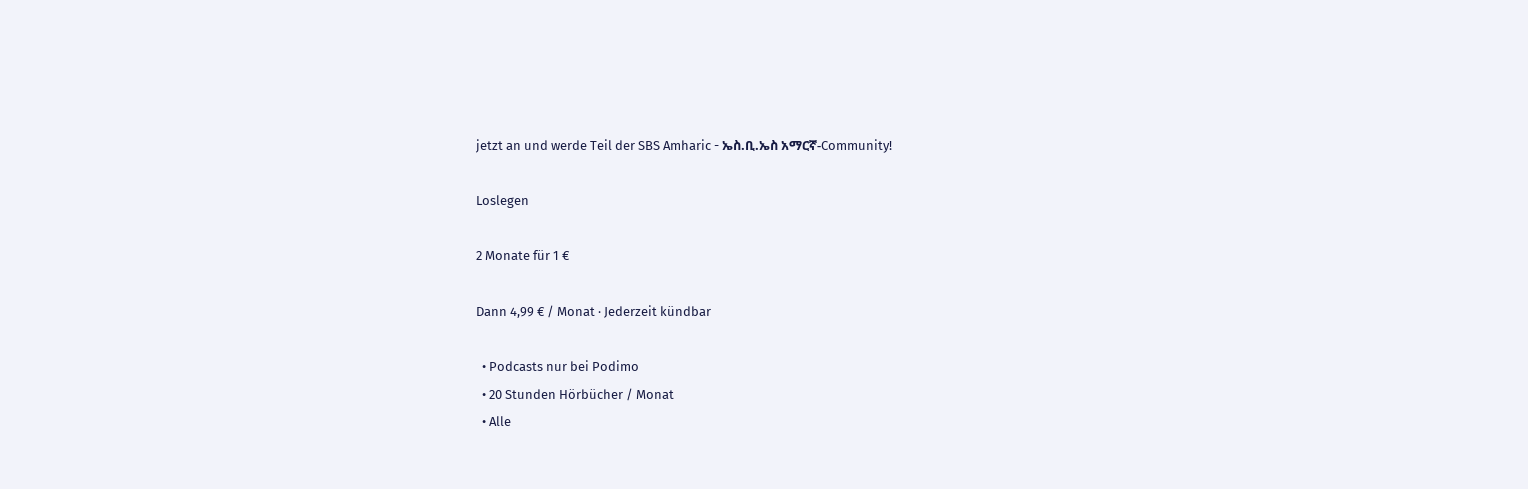jetzt an und werde Teil der SBS Amharic - ኤስ.ቢ.ኤስ አማርኛ-Community!

Loslegen

2 Monate für 1 €

Dann 4,99 € / Monat · Jederzeit kündbar

  • Podcasts nur bei Podimo
  • 20 Stunden Hörbücher / Monat
  • Alle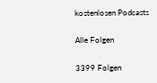kostenlosen Podcasts

Alle Folgen

3399 Folgen